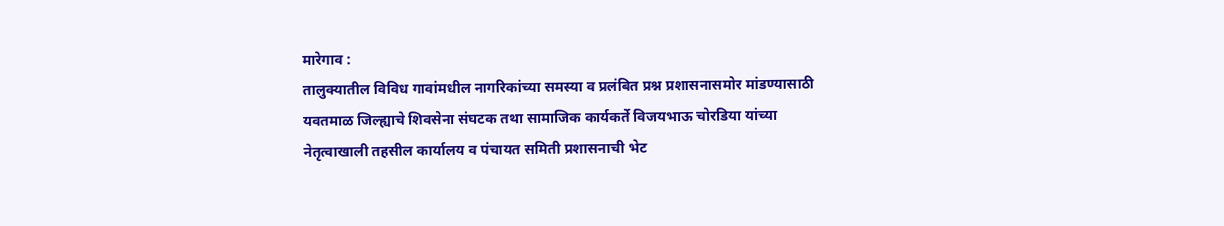मारेगाव :
तालुक्यातील विविध गावांमधील नागरिकांच्या समस्या व प्रलंबित प्रश्न प्रशासनासमोर मांडण्यासाठी यवतमाळ जिल्ह्याचे शिवसेना संघटक तथा सामाजिक कार्यकर्ते विजयभाऊ चोरडिया यांच्या नेतृत्वाखाली तहसील कार्यालय व पंचायत समिती प्रशासनाची भेट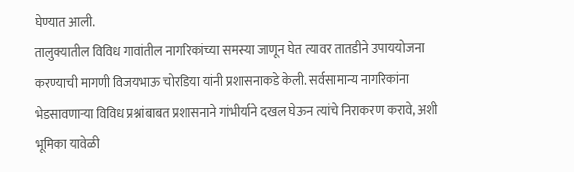घेण्यात आली.
तालुक्यातील विविध गावांतील नागरिकांच्या समस्या जाणून घेत त्यावर तातडीने उपाययोजना करण्याची मागणी विजयभाऊ चोरडिया यांनी प्रशासनाकडे केली. सर्वसामान्य नागरिकांना भेडसावणाऱ्या विविध प्रश्नांबाबत प्रशासनाने गांभीर्याने दखल घेऊन त्यांचे निराकरण करावे, अशी भूमिका यावेळी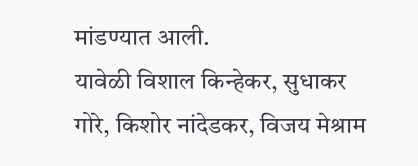मांडण्यात आली.
यावेळी विशाल किन्हेकर, सुधाकर गोरे, किशोर नांदेडकर, विजय मेश्राम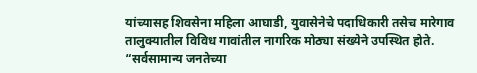यांच्यासह शिवसेना महिला आघाडी, युवासेनेचे पदाधिकारी तसेच मारेगाव तालुक्यातील विविध गावांतील नागरिक मोठ्या संख्येने उपस्थित होते.
“सर्वसामान्य जनतेच्या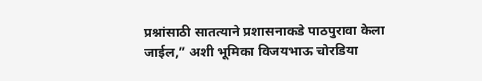प्रश्नांसाठी सातत्याने प्रशासनाकडे पाठपुरावा केला जाईल,” अशी भूमिका विजयभाऊ चोरडिया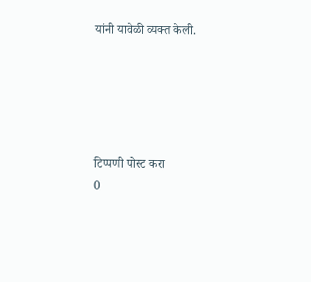यांनी यावेळी व्यक्त केली.





टिप्पणी पोस्ट करा
0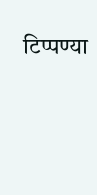टिप्पण्या